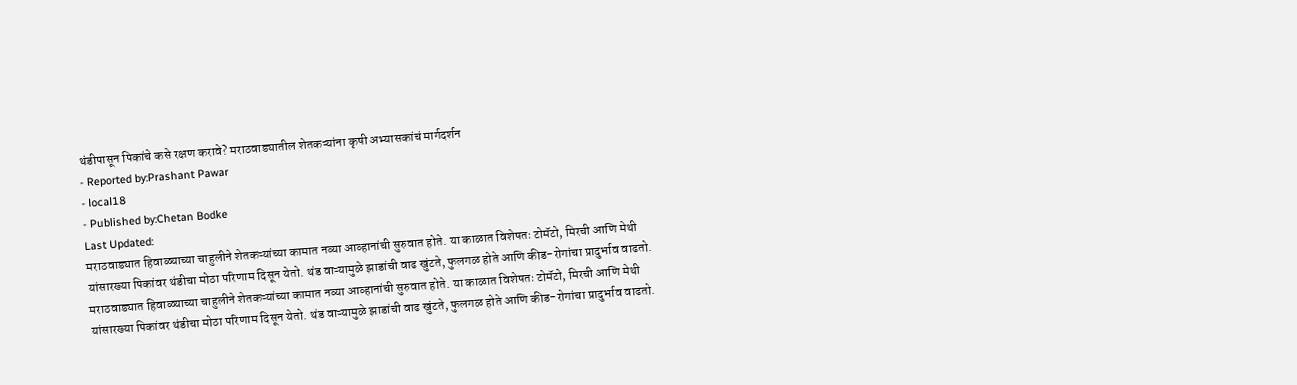थंडीपासून पिकांचे कसे रक्षण करावे? मराठवाड्यातील शेतकऱ्यांना कृषी अभ्यासकांचं मार्गदर्शन
- Reported by:Prashant Pawar
- local18
- Published by:Chetan Bodke
Last Updated:
मराठवाड्यात हिवाळ्याच्या चाहुलीने शेतकऱ्यांच्या कामात नव्या आव्हानांची सुरुवात होते. या काळात विशेषतः टोमॅटो, मिरची आणि मेथी यांसारख्या पिकांवर थंडीचा मोठा परिणाम दिसून येतो. थंड वाऱ्यामुळे झाडांची वाढ खुंटते, फुलगळ होते आणि कीड-रोगांचा प्रादुर्भाव वाढतो.
मराठवाड्यात हिवाळ्याच्या चाहुलीने शेतकऱ्यांच्या कामात नव्या आव्हानांची सुरुवात होते. या काळात विशेषतः टोमॅटो, मिरची आणि मेथी यांसारख्या पिकांवर थंडीचा मोठा परिणाम दिसून येतो. थंड वाऱ्यामुळे झाडांची वाढ खुंटते, फुलगळ होते आणि कीड-रोगांचा प्रादुर्भाव वाढतो.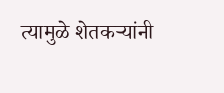त्यामुळे शेतकऱ्यांनी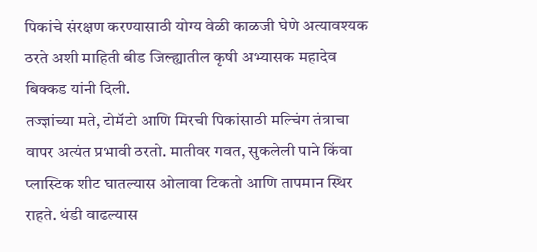पिकांचे संरक्षण करण्यासाठी योग्य वेळी काळजी घेणे अत्यावश्यक ठरते अशी माहिती बीड जिल्ह्यातील कृषी अभ्यासक महादेव बिक्कड यांनी दिली.
तज्ज्ञांच्या मते, टोमॅटो आणि मिरची पिकांसाठी मल्चिंग तंत्राचा वापर अत्यंत प्रभावी ठरतो. मातीवर गवत, सुकलेली पाने किंवा प्लास्टिक शीट घातल्यास ओलावा टिकतो आणि तापमान स्थिर राहते. थंडी वाढल्यास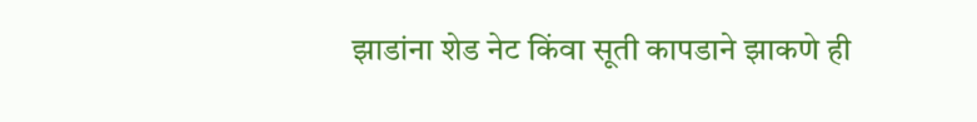झाडांना शेड नेट किंवा सूती कापडाने झाकणे ही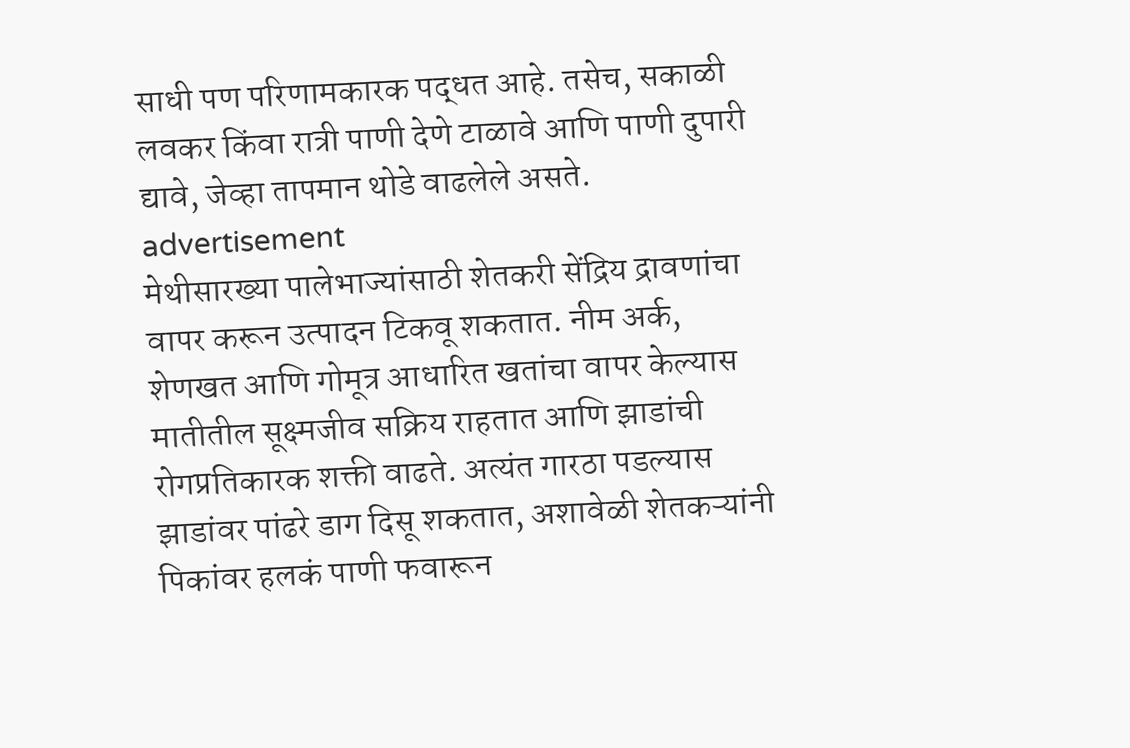साधी पण परिणामकारक पद्धत आहे. तसेच, सकाळी लवकर किंवा रात्री पाणी देणे टाळावे आणि पाणी दुपारी द्यावे, जेव्हा तापमान थोडे वाढलेले असते.
advertisement
मेथीसारख्या पालेभाज्यांसाठी शेतकरी सेंद्रिय द्रावणांचा वापर करून उत्पादन टिकवू शकतात. नीम अर्क, शेणखत आणि गोमूत्र आधारित खतांचा वापर केल्यास मातीतील सूक्ष्मजीव सक्रिय राहतात आणि झाडांची रोगप्रतिकारक शक्ती वाढते. अत्यंत गारठा पडल्यास झाडांवर पांढरे डाग दिसू शकतात, अशावेळी शेतकऱ्यांनी पिकांवर हलकं पाणी फवारून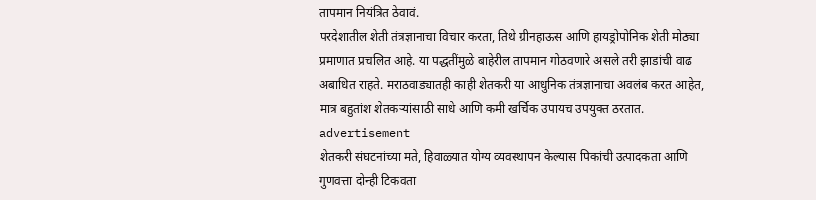तापमान नियंत्रित ठेवावं.
परदेशातील शेती तंत्रज्ञानाचा विचार करता, तिथे ग्रीनहाऊस आणि हायड्रोपोनिक शेती मोठ्या प्रमाणात प्रचलित आहे. या पद्धतींमुळे बाहेरील तापमान गोठवणारे असले तरी झाडांची वाढ अबाधित राहते. मराठवाड्यातही काही शेतकरी या आधुनिक तंत्रज्ञानाचा अवलंब करत आहेत, मात्र बहुतांश शेतकऱ्यांसाठी साधे आणि कमी खर्चिक उपायच उपयुक्त ठरतात.
advertisement
शेतकरी संघटनांच्या मते, हिवाळ्यात योग्य व्यवस्थापन केल्यास पिकांची उत्पादकता आणि गुणवत्ता दोन्ही टिकवता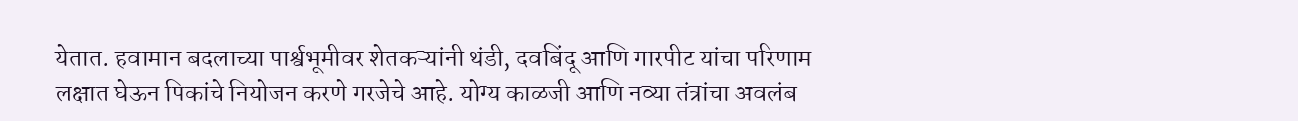येतात. हवामान बदलाच्या पार्श्वभूमीवर शेतकऱ्यांनी थंडी, दवबिंदू आणि गारपीट यांचा परिणाम लक्षात घेऊन पिकांचे नियोजन करणे गरजेचे आहे. योग्य काळजी आणि नव्या तंत्रांचा अवलंब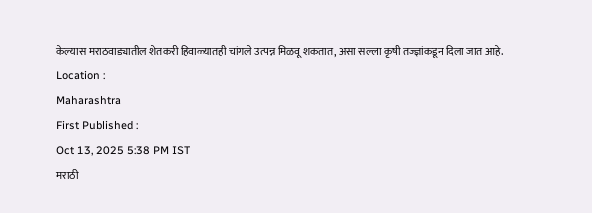केल्यास मराठवाड्यातील शेतकरी हिवाळ्यातही चांगले उत्पन्न मिळवू शकतात, असा सल्ला कृषी तज्ज्ञांकडून दिला जात आहे.
Location :
Maharashtra
First Published :
Oct 13, 2025 5:38 PM IST
मराठी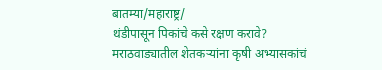बातम्या/महाराष्ट्र/
थंडीपासून पिकांचे कसे रक्षण करावे? मराठवाड्यातील शेतकऱ्यांना कृषी अभ्यासकांचं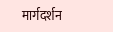मार्गदर्शन